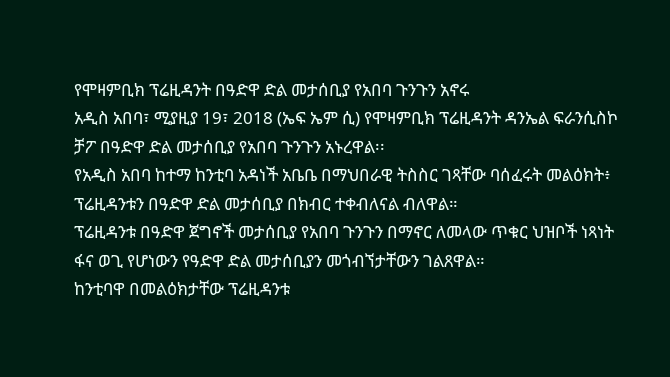የሞዛምቢክ ፕሬዚዳንት በዓድዋ ድል መታሰቢያ የአበባ ጉንጉን አኖሩ
አዲስ አበባ፣ ሚያዚያ 19፣ 2018 (ኤፍ ኤም ሲ) የሞዛምቢክ ፕሬዚዳንት ዳንኤል ፍራንሲስኮ ቻፖ በዓድዋ ድል መታሰቢያ የአበባ ጉንጉን አኑረዋል፡፡
የአዲስ አበባ ከተማ ከንቲባ አዳነች አቤቤ በማህበራዊ ትስስር ገጻቸው ባሰፈሩት መልዕክት፥ ፕሬዚዳንቱን በዓድዋ ድል መታሰቢያ በክብር ተቀብለናል ብለዋል።
ፕሬዚዳንቱ በዓድዋ ጀግኖች መታሰቢያ የአበባ ጉንጉን በማኖር ለመላው ጥቁር ህዝቦች ነጻነት ፋና ወጊ የሆነውን የዓድዋ ድል መታሰቢያን መጎብኘታቸውን ገልጸዋል።
ከንቲባዋ በመልዕክታቸው ፕሬዚዳንቱ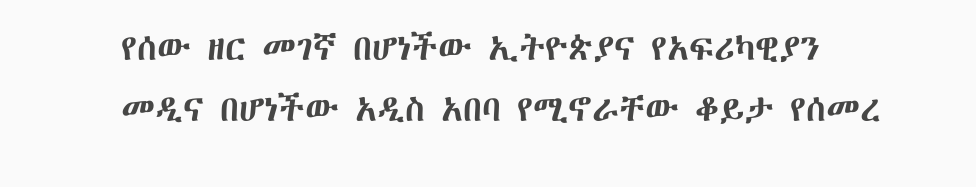የሰው ዘር መገኛ በሆነችው ኢትዮጵያና የአፍሪካዊያን መዲና በሆነችው አዲስ አበባ የሚኖራቸው ቆይታ የሰመረ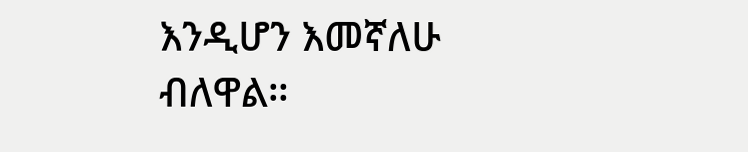እንዲሆን እመኛለሁ ብለዋል።